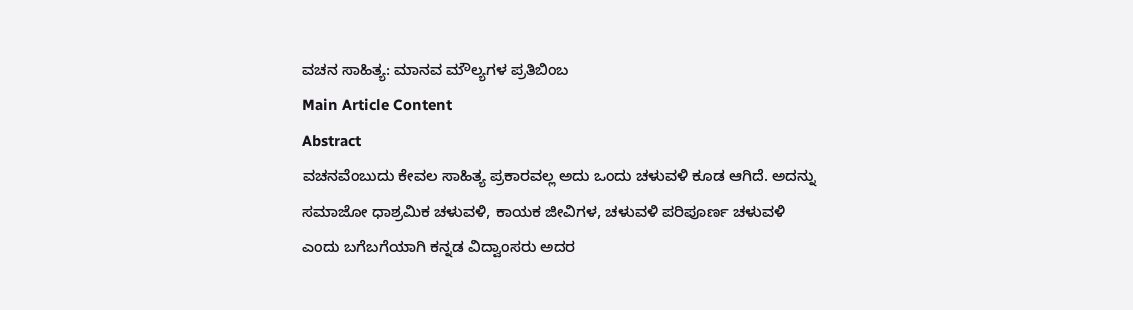ವಚನ ಸಾಹಿತ್ಯ: ಮಾನವ ಮೌಲ್ಯಗಳ ಪ್ರತಿಬಿಂಬ
Main Article Content
Abstract
ವಚನವೆಂಬುದು ಕೇವಲ ಸಾಹಿತ್ಯ ಪ್ರಕಾರವಲ್ಲ ಅದು ಒಂದು ಚಳುವಳಿ ಕೂಡ ಆಗಿದೆ. ಅದನ್ನು ಸಮಾಜೋ ಧಾಶ್ರಮಿಕ ಚಳುವಳಿ, ಕಾಯಕ ಜೀವಿಗಳ, ಚಳುವಳಿ ಪರಿಪೂರ್ಣ ಚಳುವಳಿ ಎಂದು ಬಗೆಬಗೆಯಾಗಿ ಕನ್ನಡ ವಿದ್ವಾಂಸರು ಅದರ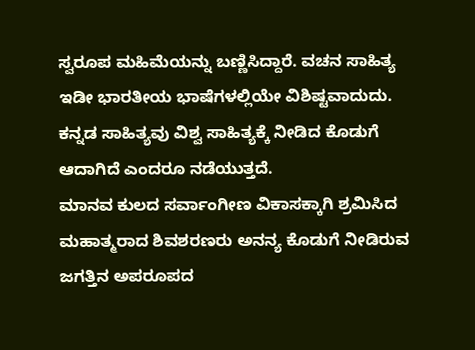ಸ್ವರೂಪ ಮಹಿಮೆಯನ್ನು ಬಣ್ಣಿಸಿದ್ದಾರೆ. ವಚನ ಸಾಹಿತ್ಯ ಇಡೀ ಭಾರತೀಯ ಭಾಷೆಗಳಲ್ಲಿಯೇ ವಿಶಿಷ್ಟವಾದುದು. ಕನ್ನಡ ಸಾಹಿತ್ಯವು ವಿಶ್ವ ಸಾಹಿತ್ಯಕ್ಕೆ ನೀಡಿದ ಕೊಡುಗೆ ಆದಾಗಿದೆ ಎಂದರೂ ನಡೆಯುತ್ತದೆ.
ಮಾನವ ಕುಲದ ಸರ್ವಾಂಗೀಣ ವಿಕಾಸಕ್ಕಾಗಿ ಶ್ರಮಿಸಿದ ಮಹಾತ್ಮರಾದ ಶಿವಶರಣರು ಅನನ್ಯ ಕೊಡುಗೆ ನೀಡಿರುವ ಜಗತ್ತಿನ ಅಪರೂಪದ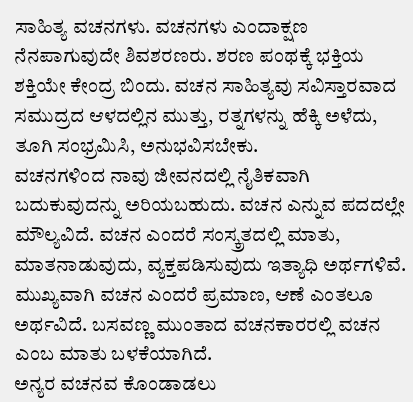ಸಾಹಿತ್ಯ ವಚನಗಳು. ವಚನಗಳು ಎಂದಾಕ್ಷಣ ನೆನಪಾಗುವುದೇ ಶಿವಶರಣರು. ಶರಣ ಪಂಥಕ್ಕೆ ಭಕ್ತಿಯ ಶಕ್ತಿಯೇ ಕೇಂದ್ರ ಬಿಂದು. ವಚನ ಸಾಹಿತ್ಯವು ಸವಿಸ್ತಾರವಾದ ಸಮುದ್ರದ ಆಳದಲ್ಲಿನ ಮುತ್ತು, ರತ್ನಗಳನ್ನು ಹೆಕ್ಕಿ ಅಳೆದು, ತೂಗಿ ಸಂಭ್ರಮಿಸಿ, ಅನುಭವಿಸಬೇಕು.
ವಚನಗಳಿಂದ ನಾವು ಜೀವನದಲ್ಲಿ ನೈತಿಕವಾಗಿ ಬದುಕುವುದನ್ನು ಅರಿಯಬಹುದು. ವಚನ ಎನ್ನುವ ಪದದಲ್ಲೇ ಮೌಲ್ಯವಿದೆ. ವಚನ ಎಂದರೆ ಸಂಸ್ಕ್ರತದಲ್ಲಿ ಮಾತು, ಮಾತನಾಡುವುದು, ವ್ಯಕ್ತಪಡಿಸುವುದು ಇತ್ಯಾಧಿ ಅರ್ಥಗಳಿವೆ. ಮುಖ್ಯವಾಗಿ ವಚನ ಎಂದರೆ ಪ್ರಮಾಣ, ಆಣೆ ಎಂತಲೂ ಅರ್ಥವಿದೆ. ಬಸವಣ್ಣ ಮುಂತಾದ ವಚನಕಾರರಲ್ಲಿ ವಚನ ಎಂಬ ಮಾತು ಬಳಕೆಯಾಗಿದೆ.
ಅನ್ಯರ ವಚನವ ಕೊಂಡಾಡಲು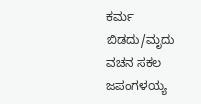ಕರ್ಮ ಬಿಡದು/ಮೃದು ವಚನ ಸಕಲ ಜಪಂಗಳಯ್ಯ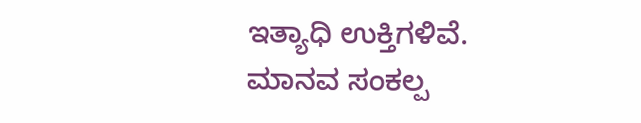ಇತ್ಯಾಧಿ ಉಕ್ತಿಗಳಿವೆ.
ಮಾನವ ಸಂಕಲ್ಪ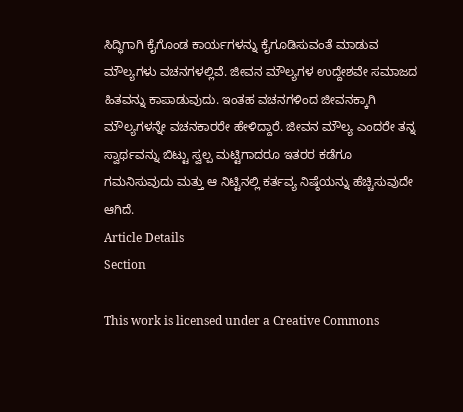ಸಿದ್ಧಿಗಾಗಿ ಕೈಗೊಂಡ ಕಾರ್ಯಗಳನ್ನು ಕೈಗೂಡಿಸುವಂತೆ ಮಾಡುವ ಮೌಲ್ಯಗಳು ವಚನಗಳಲ್ಲಿವೆ. ಜೀವನ ಮೌಲ್ಯಗಳ ಉದ್ದೇಶವೇ ಸಮಾಜದ ಹಿತವನ್ನು ಕಾಪಾಡುವುದು. ಇಂತಹ ವಚನಗಳಿಂದ ಜೀವನಕ್ಕಾಗಿ ಮೌಲ್ಯಗಳನ್ನೇ ವಚನಕಾರರೇ ಹೇಳಿದ್ದಾರೆ. ಜೀವನ ಮೌಲ್ಯ ಎಂದರೇ ತನ್ನ ಸ್ವಾರ್ಥವನ್ನು ಬಿಟ್ಟು ಸ್ವಲ್ಪ ಮಟ್ಟಿಗಾದರೂ ಇತರರ ಕಡೆಗೂ ಗಮನಿಸುವುದು ಮತ್ತು ಆ ನಿಟ್ಟಿನಲ್ಲಿ ಕರ್ತವ್ಯ ನಿಷ್ಠೆಯನ್ನು ಹೆಚ್ಚಿಸುವುದೇ ಆಗಿದೆ.
Article Details
Section

This work is licensed under a Creative Commons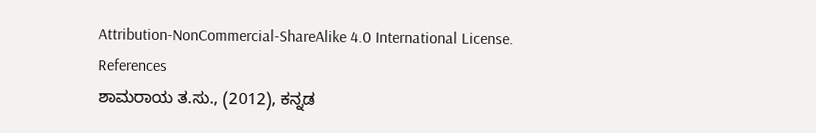Attribution-NonCommercial-ShareAlike 4.0 International License.
References
ಶಾಮರಾಯ ತ.ಸು., (2012), ಕನ್ನಡ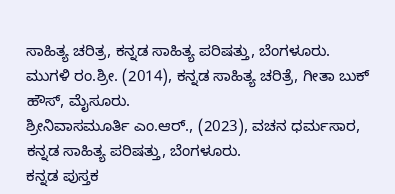ಸಾಹಿತ್ಯ ಚರಿತ್ರ, ಕನ್ನಡ ಸಾಹಿತ್ಯ ಪರಿಷತ್ತು, ಬೆಂಗಳೂರು.
ಮುಗಳಿ ರಂ.ಶ್ರೀ. (2014), ಕನ್ನಡ ಸಾಹಿತ್ಯ ಚರಿತ್ರೆ, ಗೀತಾ ಬುಕ್ ಹೌಸ್, ಮೈಸೂರು.
ಶ್ರೀನಿವಾಸಮೂರ್ತಿ ಎಂ.ಆರ್., (2023), ವಚನ ಧರ್ಮಸಾರ, ಕನ್ನಡ ಸಾಹಿತ್ಯ ಪರಿಷತ್ತು, ಬೆಂಗಳೂರು.
ಕನ್ನಡ ಪುಸ್ತಕ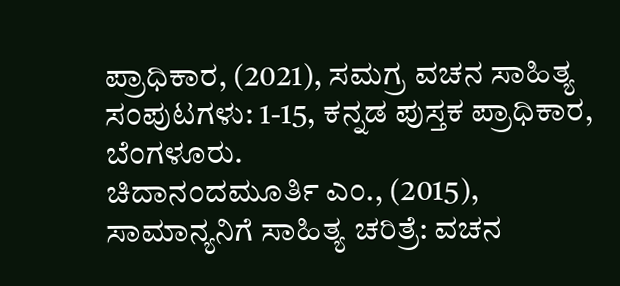ಪ್ರಾಧಿಕಾರ, (2021), ಸಮಗ್ರ ವಚನ ಸಾಹಿತ್ಯ ಸಂಪುಟಗಳು: 1-15, ಕನ್ನಡ ಪುಸ್ತಕ ಪ್ರಾಧಿಕಾರ, ಬೆಂಗಳೂರು.
ಚಿದಾನಂದಮೂರ್ತಿ ಎಂ., (2015), ಸಾಮಾನ್ಯನಿಗೆ ಸಾಹಿತ್ಯ ಚರಿತ್ರೆ: ವಚನ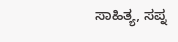ಸಾಹಿತ್ಯ, ಸಪ್ನ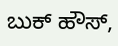ಬುಕ್ ಹೌಸ್,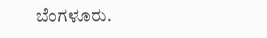ಬೆಂಗಳೂರು.